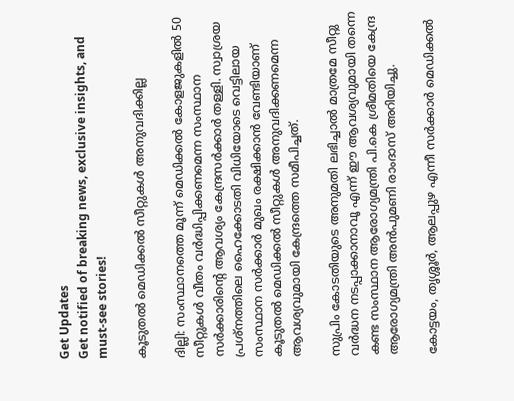Get Updates
Get notified of breaking news, exclusive insights, and must-see stories!

കൂടുതല്‍ മെഡിക്കല്‍ സീറ്റുകള്‍ അനുവദിക്കില്ല

ദില്ലി: സംസ്ഥാനത്തെ മൂന്ന് മെഡിക്കല്‍ കോളജുകളില്‍ 50 സീറ്റുകള്‍ വീതം വര്‍ദ്ധിപ്പിക്കണമെന്ന സംസ്ഥാന സര്‍ക്കാരിന്റെ ആവശ്യം കേന്ദ്രസര്‍ക്കാര്‍ തള്ളി. സ്വാശ്രയ പ്രശ്നത്തിലെ ഹൈക്കോടതി വിധിയോടെ വെട്ടിലായ സംസ്ഥാന സര്‍ക്കാര്‍ മുഖം രക്ഷിക്കാന്‍ വേണ്ടിയാണ് കൂടുതല്‍ മെഡിക്കല്‍ സീറ്റുകള്‍ അനുവദിക്കണമെന്ന ആവശ്യവുമായി കേന്ദ്രത്തെ സമീപിച്ചത്.

സുപ്രിം കോടതിയുടെ അനുമതി ലഭിച്ചാല്‍ മാത്രമേ സീറ്റു വര്‍ദ്ധന നടപ്പാക്കാനാവൂ എന്ന് ഈ ആവശ്യവുമായി തന്നെ കണ്ട സംസ്ഥാന ആരോഗ്യമന്ത്രി പി.കെ ശ്രീമതിയെ കേന്ദ്ര ആരോഗ്യമന്ത്രി അന്‍പുമണി രാംദാസ് അറിയിച്ചു.

കോട്ടയം, തൃശ്ശൂര്‍, ആലപ്പുഴ എന്നീ സര്‍ക്കാര്‍ മെഡിക്കല്‍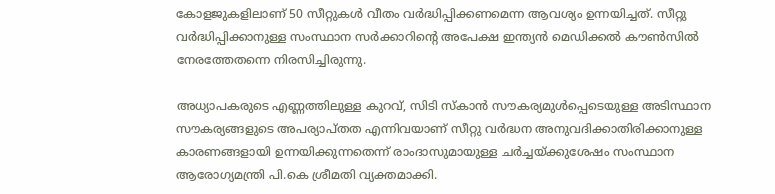കോളജുകളിലാണ് 50 സീറ്റുകള്‍ വീതം വര്‍ദ്ധിപ്പിക്കണമെന്ന ആവശ്യം ഉന്നയിച്ചത്. സീറ്റു വര്‍ദ്ധിപ്പിക്കാനുള്ള സംസ്ഥാന സര്‍ക്കാറിന്റെ അപേക്ഷ ഇന്ത്യന്‍ മെഡിക്കല്‍ കൗണ്‍സില്‍ നേരത്തേതന്നെ നിരസിച്ചിരുന്നു.

അധ്യാപകരുടെ എണ്ണത്തിലുള്ള കുറവ്, സിടി സ്കാന്‍ സൗകര്യമുള്‍പ്പെടെയുള്ള അടിസ്ഥാന സൗകര്യങ്ങളുടെ അപര്യാപ്തത എന്നിവയാണ് സീറ്റു വര്‍ദ്ധന അനുവദിക്കാതിരിക്കാനുള്ള കാരണങ്ങളായി ഉന്നയിക്കുന്നതെന്ന് രാംദാസുമായുള്ള ചര്‍ച്ചയ്ക്കുശേഷം സംസ്ഥാന ആരോഗ്യമന്ത്രി പി.കെ ശ്രീമതി വ്യക്തമാക്കി.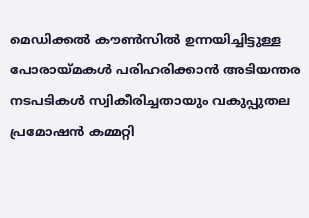മെഡിക്കല്‍ കൗണ്‍സില്‍ ഉന്നയിച്ചിട്ടുള്ള പോരായ്മകള്‍ പരിഹരിക്കാന്‍ അടിയന്തര നടപടികള്‍ സ്വികീരിച്ചതായും വകുപ്പുതല പ്രമോഷന്‍ കമ്മറ്റി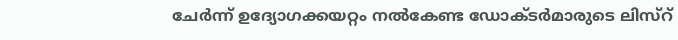ചേര്‍ന്ന് ഉദ്യോഗക്കയറ്റം നല്‍കേണ്ട ഡോക്ടര്‍മാരുടെ ലിസ്റ്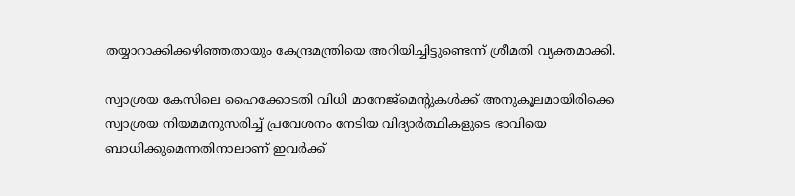തയ്യാറാക്കിക്കഴിഞ്ഞതായും കേന്ദ്രമന്ത്രിയെ അറിയിച്ചിട്ടുണ്ടെന്ന് ശ്രീമതി വ്യക്തമാക്കി.

സ്വാശ്രയ കേസിലെ ഹൈക്കോടതി വിധി മാനേജ്മെന്റുകള്‍ക്ക് അനുകൂലമായിരിക്കെ സ്വാശ്രയ നിയമമനുസരിച്ച് പ്രവേശനം നേടിയ വിദ്യാര്‍ത്ഥികളുടെ ഭാവിയെ ബാധിക്കുമെന്നതിനാലാണ് ഇവര്‍ക്ക്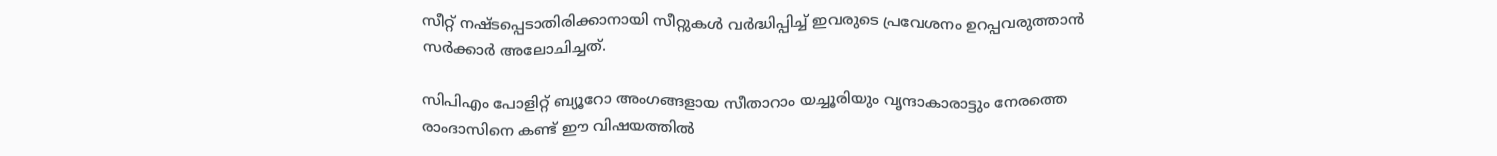സീറ്റ് നഷ്ടപ്പെടാതിരിക്കാനായി സീറ്റുകള്‍ വര്‍ദ്ധിപ്പിച്ച് ഇവരുടെ പ്രവേശനം ഉറപ്പവരുത്താന്‍ സര്‍ക്കാര്‍ അലോചിച്ചത്.

സിപിഎം പോളിറ്റ് ബ്യൂറോ അംഗങ്ങളായ സീതാറാം യച്ചൂരിയും വൃന്ദാകാരാട്ടും നേരത്തെ രാംദാസിനെ കണ്ട് ഈ വിഷയത്തില്‍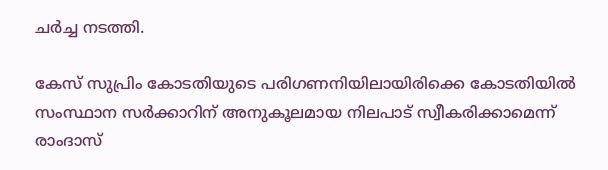ചര്‍ച്ച നടത്തി.

കേസ് സുപ്രിം കോടതിയുടെ പരിഗണനിയിലായിരിക്കെ കോടതിയില്‍ സംസ്ഥാന സര്‍ക്കാറിന് അനുകൂലമായ നിലപാട് സ്വീകരിക്കാമെന്ന് രാംദാസ്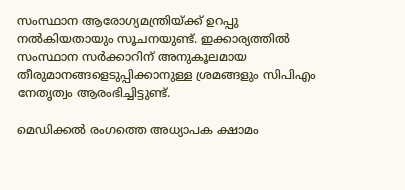സംസ്ഥാന ആരോഗ്യമന്ത്രിയ്ക്ക് ഉറപ്പു നല്‍കിയതായും സൂചനയുണ്ട്. ഇക്കാര്യത്തില്‍ സംസ്ഥാന സര്‍ക്കാറിന് അനുകൂലമായ തീരുമാനങ്ങളെടുപ്പിക്കാനുള്ള ശ്രമങ്ങളും സിപിഎം നേതൃത്വം ആരംഭിച്ചിട്ടുണ്ട്.

മെഡിക്കല്‍ രംഗത്തെ അധ്യാപക ക്ഷാമം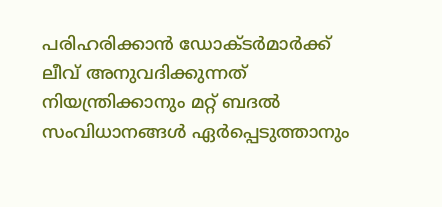പരിഹരിക്കാന്‍ ഡോക്ടര്‍മാര്‍ക്ക് ലീവ് അനുവദിക്കുന്നത് നിയന്ത്രിക്കാനും മറ്റ് ബദല്‍ സംവിധാനങ്ങള്‍ ഏര്‍പ്പെടുത്താനും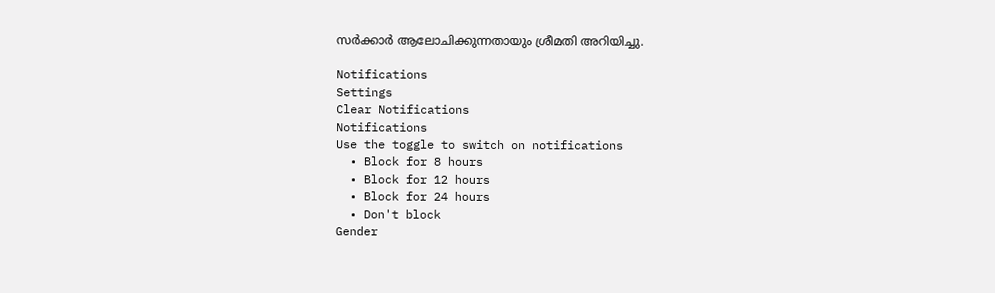സര്‍ക്കാര്‍ ആലോചിക്കുന്നതായും ശ്രീമതി അറിയിച്ചു.

Notifications
Settings
Clear Notifications
Notifications
Use the toggle to switch on notifications
  • Block for 8 hours
  • Block for 12 hours
  • Block for 24 hours
  • Don't block
Gender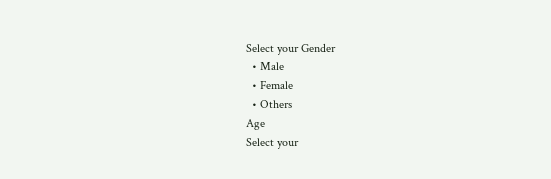Select your Gender
  • Male
  • Female
  • Others
Age
Select your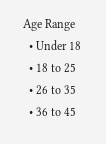Age Range
  • Under 18
  • 18 to 25
  • 26 to 35
  • 36 to 45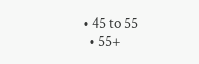• 45 to 55
  • 55+